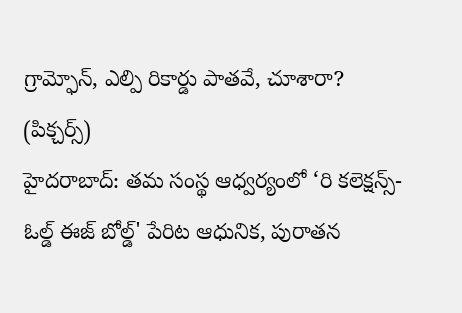గ్రామ్ఫోన్, ఎల్పి రికార్డు పాతవే, చూశారా? (పిక్చర్స్)
హైదరాబాద్: తమ సంస్థ ఆధ్వర్యంలో ‘రి కలెక్షన్స్-ఓల్డ్ ఈజ్ బోల్డ్' పేరిట ఆధునిక, పురాతన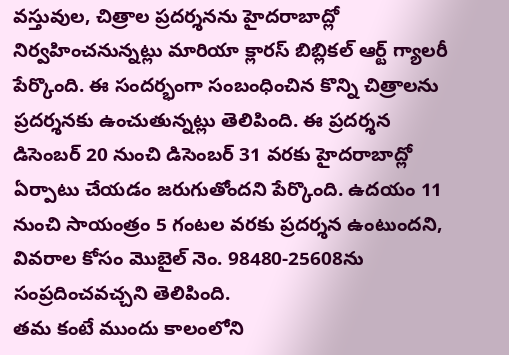వస్తువుల, చిత్రాల ప్రదర్శనను హైదరాబాద్లో నిర్వహించనున్నట్లు మారియా క్లారస్ బిబ్లికల్ ఆర్ట్ గ్యాలరీ పేర్కొంది. ఈ సందర్భంగా సంబంధించిన కొన్ని చిత్రాలను ప్రదర్శనకు ఉంచుతున్నట్లు తెలిపింది. ఈ ప్రదర్శన డిసెంబర్ 20 నుంచి డిసెంబర్ 31 వరకు హైదరాబాద్లో ఏర్పాటు చేయడం జరుగుతోందని పేర్కొంది. ఉదయం 11 నుంచి సాయంత్రం 5 గంటల వరకు ప్రదర్శన ఉంటుందని, వివరాల కోసం మొబైల్ నెం. 98480-25608ను సంప్రదించవచ్చని తెలిపింది.
తమ కంటే ముందు కాలంలోని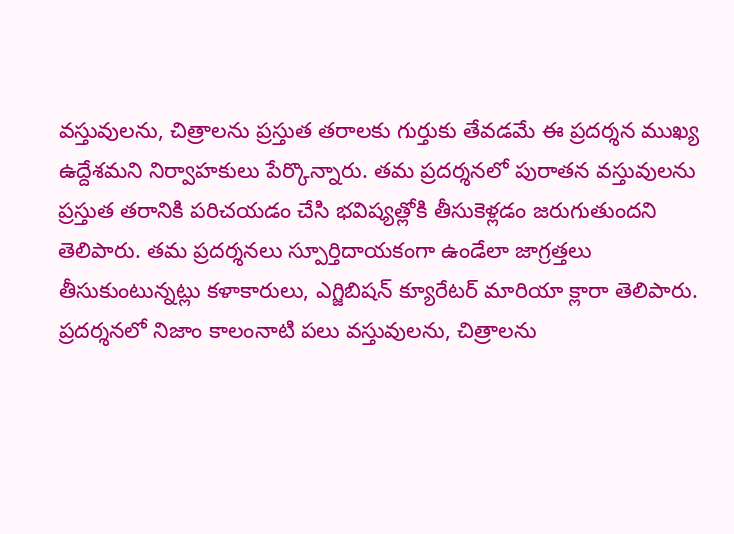వస్తువులను, చిత్రాలను ప్రస్తుత తరాలకు గుర్తుకు తేవడమే ఈ ప్రదర్శన ముఖ్య ఉద్దేశమని నిర్వాహకులు పేర్కొన్నారు. తమ ప్రదర్శనలో పురాతన వస్తువులను ప్రస్తుత తరానికి పరిచయడం చేసి భవిష్యత్లోకి తీసుకెళ్లడం జరుగుతుందని తెలిపారు. తమ ప్రదర్శనలు స్పూర్తిదాయకంగా ఉండేలా జాగ్రత్తలు తీసుకుంటున్నట్లు కళాకారులు, ఎగ్జిబిషన్ క్యూరేటర్ మారియా క్లారా తెలిపారు.
ప్రదర్శనలో నిజాం కాలంనాటి పలు వస్తువులను, చిత్రాలను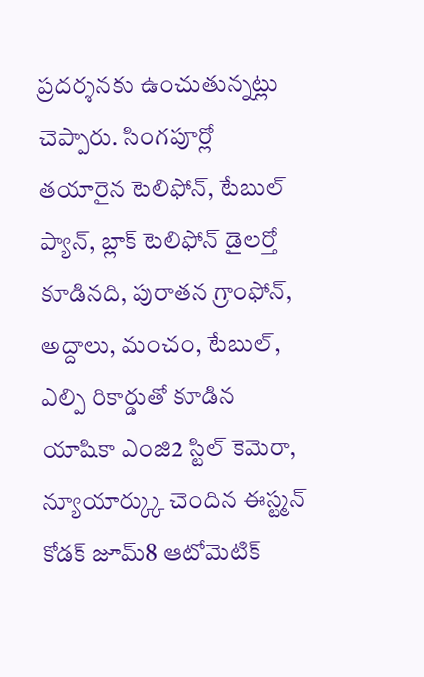ప్రదర్శనకు ఉంచుతున్నట్లు చెప్పారు. సింగపూర్లో తయారైన టెలిఫోన్, టేబుల్ ప్యాన్, బ్లాక్ టెలిఫోన్ డైలర్తో కూడినది, పురాతన గ్రాంఫోన్, అద్దాలు, మంచం, టేబుల్, ఎల్పి రికార్డుతో కూడిన యాషికా ఎంజి2 స్టిల్ కెమెరా, న్యూయార్క్కు చెందిన ఈస్ట్మన్ కోడక్ జూమ్8 ఆటోమెటిక్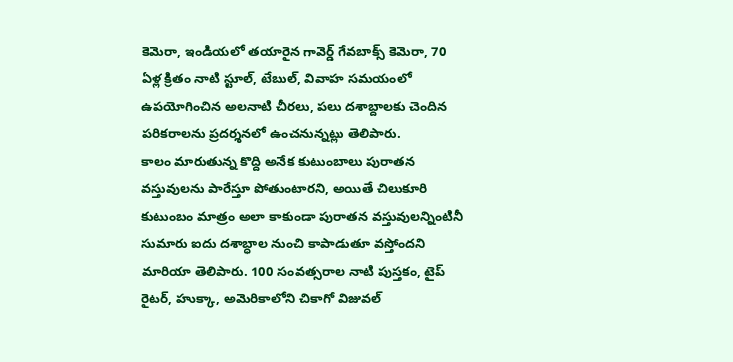కెమెరా, ఇండియలో తయారైన గావెర్డ్ గేవబాక్స్ కెమెరా, 70 ఏళ్ల క్రితం నాటి స్టూల్, టేబుల్, వివాహ సమయంలో ఉపయోగించిన అలనాటి చీరలు, పలు దశాబ్దాలకు చెందిన పరికరాలను ప్రదర్శనలో ఉంచనున్నట్లు తెలిపారు.
కాలం మారుతున్న కొద్ది అనేక కుటుంబాలు పురాతన వస్తువులను పారేస్తూ పోతుంటారని, అయితే చిలుకూరి కుటుంబం మాత్రం అలా కాకుండా పురాతన వస్తువులన్నింటినీ సుమారు ఐదు దశాబ్ధాల నుంచి కాపాడుతూ వస్తోందని మారియా తెలిపారు. 100 సంవత్సరాల నాటి పుస్తకం, టైప్ రైటర్, హుక్కా, అమెరికాలోని చికాగో విజువల్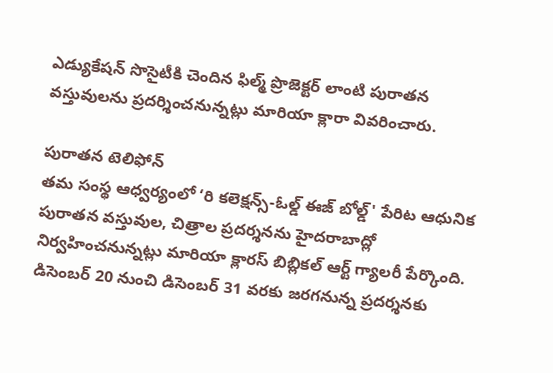ఎడ్యుకేషన్ సొసైటీకి చెందిన ఫిల్మ్ ప్రొజెక్టర్ లాంటి పురాతన వస్తువులను ప్రదర్శించనున్నట్లు మారియా క్లారా వివరించారు.

పురాతన టెలిఫోన్
తమ సంస్థ ఆధ్వర్యంలో ‘రి కలెక్షన్స్-ఓల్డ్ ఈజ్ బోల్డ్' పేరిట ఆధునిక పురాతన వస్తువుల, చిత్రాల ప్రదర్శనను హైదరాబాద్లో నిర్వహించనున్నట్లు మారియా క్లారస్ బిబ్లికల్ ఆర్ట్ గ్యాలరీ పేర్కొంది. డిసెంబర్ 20 నుంచి డిసెంబర్ 31 వరకు జరగనున్న ప్రదర్శనకు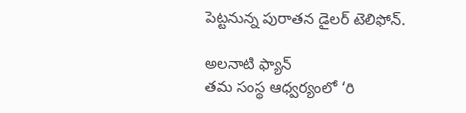పెట్టనున్న పురాతన డైలర్ టెలిఫోన్.

అలనాటి ఫ్యాన్
తమ సంస్థ ఆధ్వర్యంలో ‘రి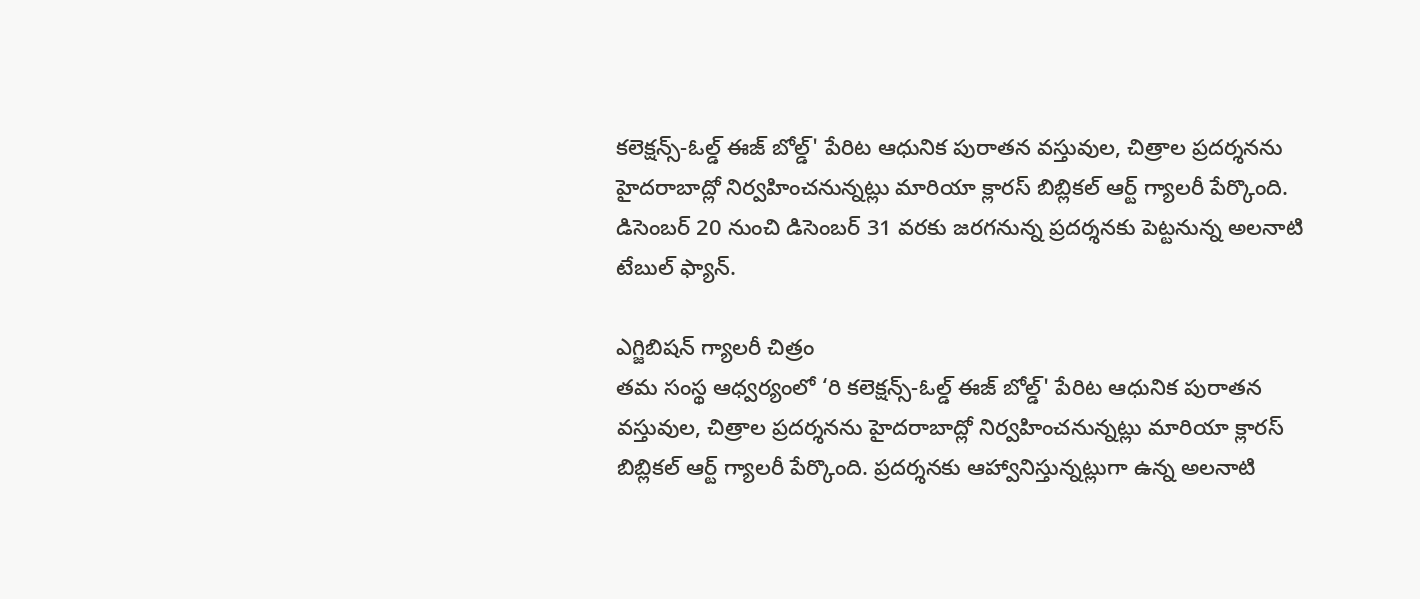కలెక్షన్స్-ఓల్డ్ ఈజ్ బోల్డ్' పేరిట ఆధునిక పురాతన వస్తువుల, చిత్రాల ప్రదర్శనను హైదరాబాద్లో నిర్వహించనున్నట్లు మారియా క్లారస్ బిబ్లికల్ ఆర్ట్ గ్యాలరీ పేర్కొంది. డిసెంబర్ 20 నుంచి డిసెంబర్ 31 వరకు జరగనున్న ప్రదర్శనకు పెట్టనున్న అలనాటి టేబుల్ ఫ్యాన్.

ఎగ్జిబిషన్ గ్యాలరీ చిత్రం
తమ సంస్థ ఆధ్వర్యంలో ‘రి కలెక్షన్స్-ఓల్డ్ ఈజ్ బోల్డ్' పేరిట ఆధునిక పురాతన వస్తువుల, చిత్రాల ప్రదర్శనను హైదరాబాద్లో నిర్వహించనున్నట్లు మారియా క్లారస్ బిబ్లికల్ ఆర్ట్ గ్యాలరీ పేర్కొంది. ప్రదర్శనకు ఆహ్వానిస్తున్నట్లుగా ఉన్న అలనాటి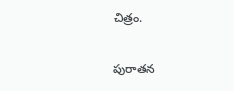చిత్రం.

పురాతన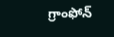గ్రాంఫోన్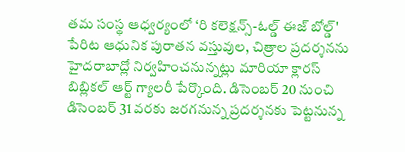తమ సంస్థ ఆధ్వర్యంలో ‘రి కలెక్షన్స్-ఓల్డ్ ఈజ్ బోల్డ్' పేరిట ఆధునిక పురాతన వస్తువుల, చిత్రాల ప్రదర్శనను హైదరాబాద్లో నిర్వహించనున్నట్లు మారియా క్లారస్ బిబ్లికల్ ఆర్ట్ గ్యాలరీ పేర్కొంది. డిసెంబర్ 20 నుంచి డిసెంబర్ 31 వరకు జరగనున్న ప్రదర్శనకు పెట్టనున్న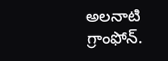అలనాటి గ్రాంఫోన్.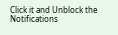Click it and Unblock the Notifications